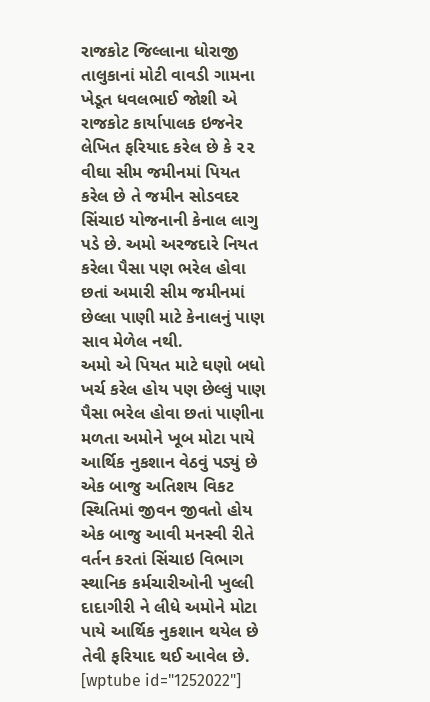રાજકોટ જિલ્લાના ધોરાજી તાલુકાનાં મોટી વાવડી ગામના ખેડૂત ધવલભાઈ જોશી એ રાજકોટ કાર્યાપાલક ઇજનેર લેખિત ફરિયાદ કરેલ છે કે ૨૨ વીઘા સીમ જમીનમાં પિયત કરેલ છે તે જમીન સોડવદર સિંચાઇ યોજનાની કેનાલ લાગુ પડે છે. અમો અરજદારે નિયત કરેલા પૈસા પણ ભરેલ હોવા છતાં અમારી સીમ જમીનમાં છેલ્લા પાણી માટે કેનાલનું પાણ સાવ મેળેલ નથી.
અમો એ પિયત માટે ઘણો બધો ખર્ચ કરેલ હોય પણ છેલ્લું પાણ પૈસા ભરેલ હોવા છતાં પાણીના મળતા અમોને ખૂબ મોટા પાયે આર્થિક નુકશાન વેઠવું પડ્યું છે એક બાજુ અતિશય વિકટ સ્થિતિમાં જીવન જીવતો હોય એક બાજુ આવી મનસ્વી રીતે વર્તન કરતાં સિંચાઇ વિભાગ સ્થાનિક કર્મચારીઓની ખુલ્લી દાદાગીરી ને લીધે અમોને મોટા પાયે આર્થિક નુકશાન થયેલ છે તેવી ફરિયાદ થઈ આવેલ છે.
[wptube id="1252022"]